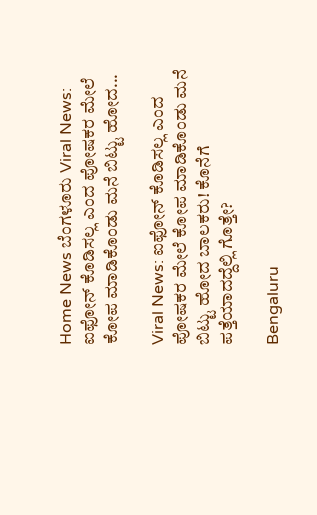Home News ಬೆಂಗಳೂರು Viral News: ಐಫೋನ್‌ ಕೊಡಿಸಲ್ಲ ಎಂದ ಪೋಷಕರ ಮೇಲೆ ಕೋಪ ಮಾಡಿಕೊಂಡು ಮನೆ ಬಿಟ್ಟು ಹೋದ...

Viral News: ಐಫೋನ್‌ ಕೊಡಿಸಲ್ಲ ಎಂದ ಪೋಷಕರ ಮೇಲೆ ಕೋಪ ಮಾಡಿಕೊಂಡು ಮನೆ ಬಿಟ್ಟು ಹೋದ ಬಾಲಕರು! ಕೊನೆಗೆ ಪತ್ತೆಯಾದದ್ದೆಲ್ಲಿ ಗೊತ್ತೇ?

Bengaluru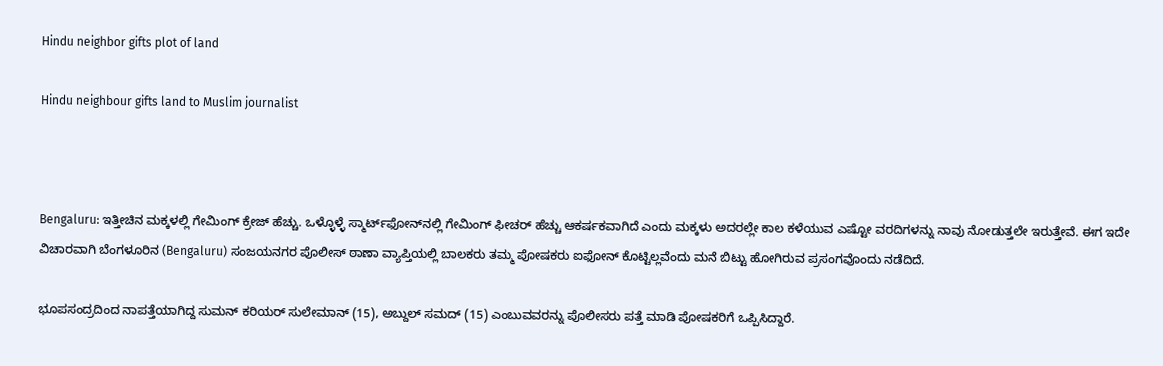Hindu neighbor gifts plot of land

Hindu neighbour gifts land to Muslim journalist



Bengaluru: ಇತ್ತೀಚಿನ ಮಕ್ಕಳಲ್ಲಿ ಗೇಮಿಂಗ್‌ ಕ್ರೇಜ್‌ ಹೆಚ್ಚು. ಒಳ್ಳೊಳ್ಳೆ ಸ್ಮಾರ್ಟ್‌ಫೋನ್‌ನಲ್ಲಿ ಗೇಮಿಂಗ್‌ ಫೀಚರ್‌ ಹೆಚ್ಚು ಆಕರ್ಷಕವಾಗಿದೆ ಎಂದು ಮಕ್ಕಳು ಅದರಲ್ಲೇ ಕಾಲ ಕಳೆಯುವ ಎಷ್ಟೋ ವರದಿಗಳನ್ನು ನಾವು ನೋಡುತ್ತಲೇ ಇರುತ್ತೇವೆ. ಈಗ ಇದೇ ವಿಚಾರವಾಗಿ ಬೆಂಗಳೂರಿನ (Bengaluru) ಸಂಜಯನಗರ ಪೊಲೀಸ್‌ ಠಾಣಾ ವ್ಯಾಪ್ತಿಯಲ್ಲಿ ಬಾಲಕರು ತಮ್ಮ ಪೋಷಕರು ಐಫೋನ್‌ ಕೊಟ್ಟಿಲ್ಲವೆಂದು ಮನೆ ಬಿಟ್ಟು ಹೋಗಿರುವ ಪ್ರಸಂಗವೊಂದು ನಡೆದಿದೆ.

ಭೂಪಸಂದ್ರದಿಂದ ನಾಪತ್ತೆಯಾಗಿದ್ದ ಸುಮನ್‌ ಕರಿಯರ್‌ ಸುಲೇಮಾನ್‌ (15), ಅಬ್ದುಲ್‌ ಸಮದ್‌ (15) ಎಂಬುವವರನ್ನು ಪೊಲೀಸರು ಪತ್ತೆ ಮಾಡಿ ಪೋಷಕರಿಗೆ ಒಪ್ಪಿಸಿದ್ದಾರೆ.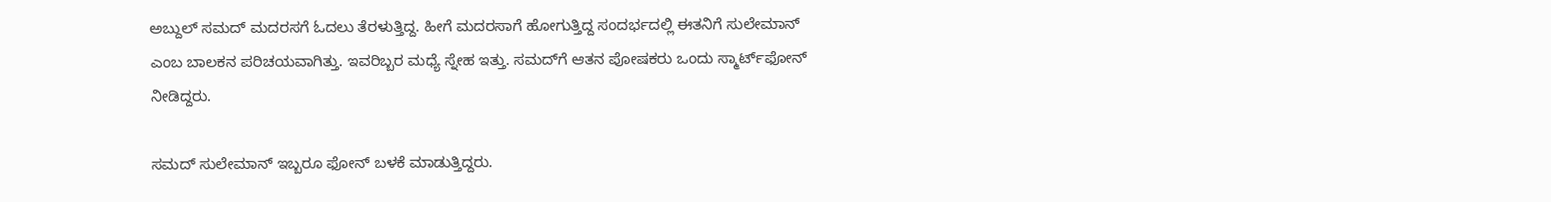ಅಬ್ದುಲ್‌ ಸಮದ್‌ ಮದರಸಗೆ ಓದಲು ತೆರಳುತ್ತಿದ್ದ. ಹೀಗೆ ಮದರಸಾಗೆ ಹೋಗುತ್ತಿದ್ದ ಸಂದರ್ಭದಲ್ಲಿ ಈತನಿಗೆ ಸುಲೇಮಾನ್‌ ಎಂಬ ಬಾಲಕನ ಪರಿಚಯವಾಗಿತ್ತು. ಇವರಿಬ್ಬರ ಮಧ್ಯೆ ಸ್ನೇಹ ಇತ್ತು. ಸಮದ್‌ಗೆ ಆತನ ಪೋಷಕರು ಒಂದು ಸ್ಮಾರ್ಟ್‌ಫೋನ್‌ ನೀಡಿದ್ದರು.

ಸಮದ್‌ ಸುಲೇಮಾನ್‌ ಇಬ್ಬರೂ ಫೋನ್‌ ಬಳಕೆ ಮಾಡುತ್ತಿದ್ದರು.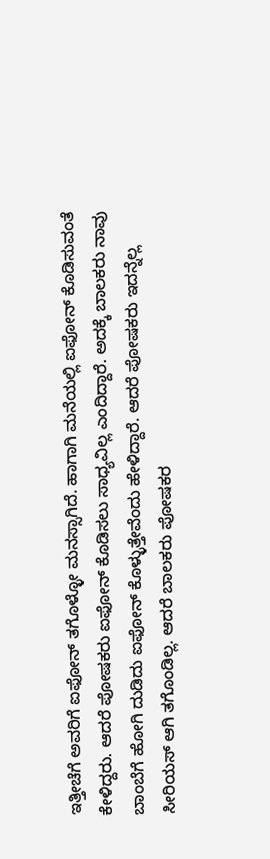ಇತ್ತೀಚೆಗೆ ಅವರಿಗೆ ಐಫೋನ್‌ ತಗೊಳ್ಳೋ ಮನಸ್ಸಾಗಿದೆ. ಹಾಗಾಗಿ ಮನೆಯಲ್ಲಿ ಐಫೋನ್‌ ಕೊಡಿಸುವಂತೆ ಕೇಳಿದ್ದರು. ಆದರೆ ಪೋಷಕರು ಐಫೋನ್‌ ಕೊಡಿಸಲು ಸಾಧ್ಯವಿಲ್ಲ ಎಂದಿದ್ದಾರೆ. ಅದಕ್ಕೆ ಬಾಲಕರು ನಾವು ಬಾಂಬೆಗೆ ಹೋಗಿ ದುಡಿದು ಐಫೋನ್‌ ಕೊಳ್ಳುತ್ತೇವೆಂದು ಹೇಳಿದ್ದಾರೆ. ಆದರೆ ಪೋಷಕರು ಇದನ್ನೆಲ್ಲ ಸೀರಿಯಸ್‌ ಆಗಿ ತಗೊಂಡಿಲ್ಲ. ಆದರೆ ಬಾಲಕರು ಪೋಷಕರ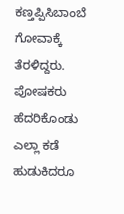ಕಣ್ತಪ್ಪಿಸಿಬಾಂಬೆ ಗೋವಾಕ್ಕೆ ತೆರಳಿದ್ದರು. ಪೋಷಕರು ಹೆದರಿಕೊಂಡು ಎಲ್ಲಾ ಕಡೆ ಹುಡುಕಿದರೂ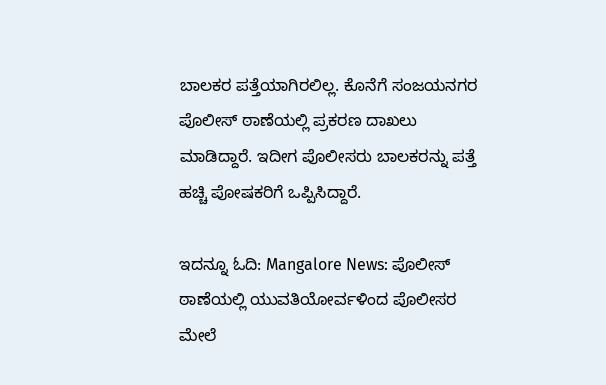ಬಾಲಕರ ಪತ್ತೆಯಾಗಿರಲಿಲ್ಲ. ಕೊನೆಗೆ ಸಂಜಯನಗರ ಪೊಲೀಸ್‌ ಠಾಣೆಯಲ್ಲಿ ಪ್ರಕರಣ ದಾಖಲು ಮಾಡಿದ್ದಾರೆ. ಇದೀಗ ಪೊಲೀಸರು ಬಾಲಕರನ್ನು ಪತ್ತೆ ಹಚ್ಚಿ ಪೋಷಕರಿಗೆ ಒಪ್ಪಿಸಿದ್ದಾರೆ.

ಇದನ್ನೂ ಓದಿ: Mangalore News: ಪೊಲೀಸ್‌ ಠಾಣೆಯಲ್ಲಿ ಯುವತಿಯೋರ್ವಳಿಂದ ಪೊಲೀಸರ ಮೇಲೆ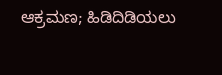ಆಕ್ರಮಣ; ಹಿಡಿದಿಡಿಯಲು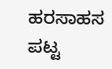ಹರಸಾಹಸ ಪಟ್ಟ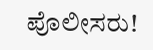ಪೊಲೀಸರು!